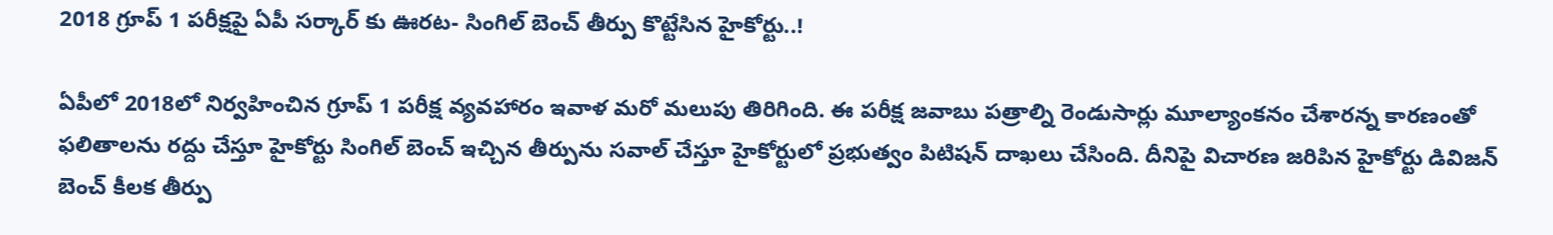2018 గ్రూప్ 1 పరీక్షపై ఏపీ సర్కార్ కు ఊరట- సింగిల్ బెంచ్ తీర్పు కొట్టేసిన హైకోర్టు..!

ఏపీలో 2018లో నిర్వహించిన గ్రూప్ 1 పరీక్ష వ్యవహారం ఇవాళ మరో మలుపు తిరిగింది. ఈ పరీక్ష జవాబు పత్రాల్ని రెండుసార్లు మూల్యాంకనం చేశారన్న కారణంతో ఫలితాలను రద్దు చేస్తూ హైకోర్టు సింగిల్ బెంచ్ ఇచ్చిన తీర్పును సవాల్ చేస్తూ హైకోర్టులో ప్రభుత్వం పిటిషన్ దాఖలు చేసింది. దీనిపై విచారణ జరిపిన హైకోర్టు డివిజన్ బెంచ్ కీలక తీర్పు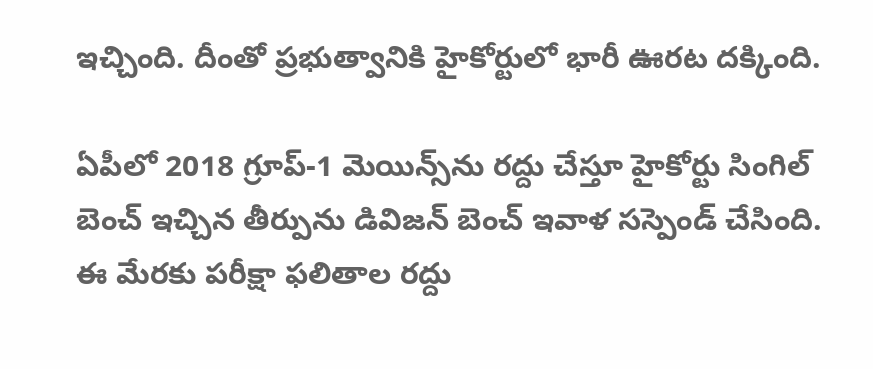ఇచ్చింది. దీంతో ప్రభుత్వానికి హైకోర్టులో భారీ ఊరట దక్కింది.

ఏపీలో 2018 గ్రూప్-1 మెయిన్స్‌ను రద్దు చేస్తూ హైకోర్టు సింగిల్ బెంచ్ ఇచ్చిన తీర్పును డివిజన్ బెంచ్ ఇవాళ సస్పెండ్ చేసింది. ఈ మేరకు పరీక్షా ఫలితాల రద్దు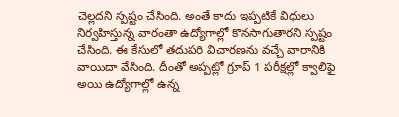చెల్లదని స్పష్టం చేసింది. అంతే కాదు ఇప్పటికే విధులు నిర్వహిస్తున్న వారంతా ఉద్యోగాల్లో కొనసాగుతారని స్పష్టం చేసింది. ఈ కేసులో తదుపరి విచారణను వచ్చే వారానికి వాయిదా వేసింది. దీంతో అప్పట్లో గ్రూప్ 1 పరీక్షల్లో క్వాలిఫై అయి ఉద్యోగాల్లో ఉన్న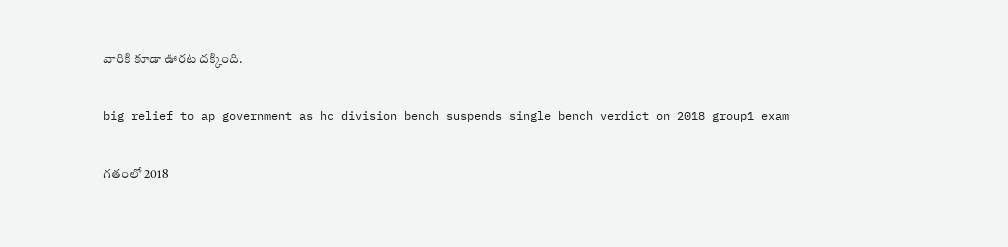వారికి కూడా ఊరట దక్కింది.

big relief to ap government as hc division bench suspends single bench verdict on 2018 group1 exam

గతంలో 2018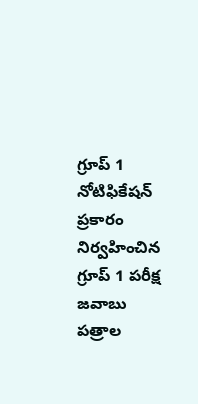గ్రూప్ 1 నోటిఫికేషన్ ప్రకారం నిర్వహించిన గ్రూప్ 1 పరీక్ష జవాబు పత్రాల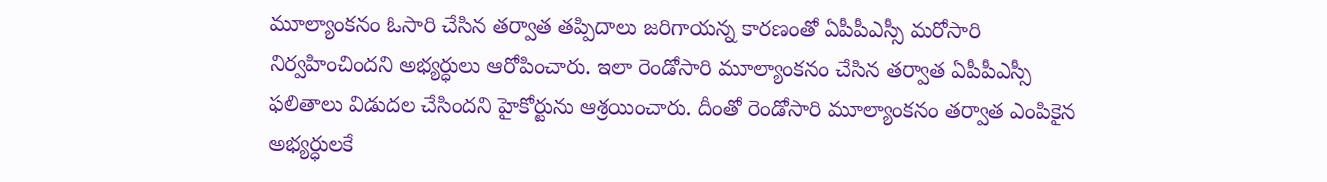మూల్యాంకనం ఓసారి చేసిన తర్వాత తప్పిదాలు జరిగాయన్న కారణంతో ఏపీపీఎస్సీ మరోసారి నిర్వహించిందని అభ్యర్ధులు ఆరోపించారు. ఇలా రెండోసారి మూల్యాంకనం చేసిన తర్వాత ఏపీపీఎస్సీ ఫలితాలు విడుదల చేసిందని హైకోర్టును ఆశ్రయించారు. దీంతో రెండోసారి మూల్యాంకనం తర్వాత ఎంపికైన అభ్యర్ధులకే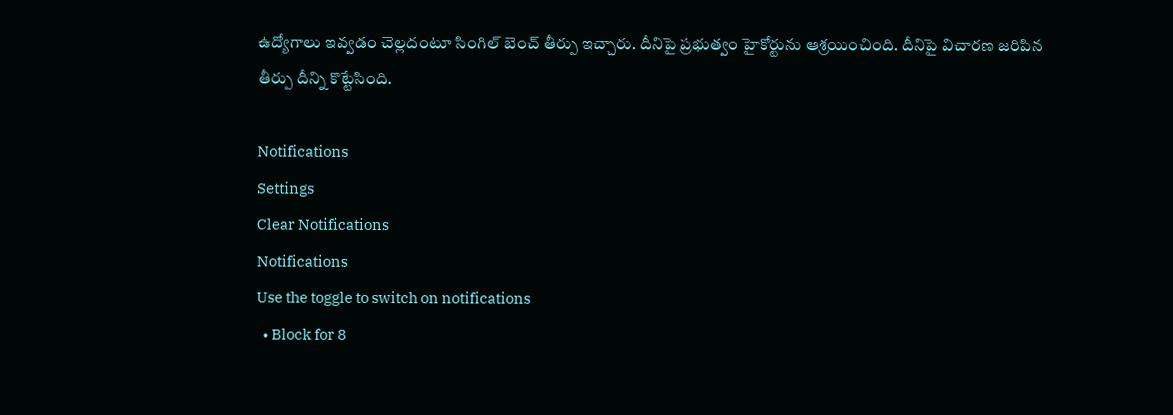ఉద్యోగాలు ఇవ్వడం చెల్లదంటూ సింగిల్ బెంచ్ తీర్పు ఇచ్చారు. దీనిపై ప్రభుత్వం హైకోర్టును ఆశ్రయించింది. దీనిపై విచారణ జరిపిన తీర్పు దీన్ని కొట్టేసింది.

Notifications
Settings
Clear Notifications
Notifications
Use the toggle to switch on notifications
  • Block for 8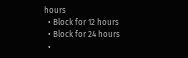hours
  • Block for 12 hours
  • Block for 24 hours
  •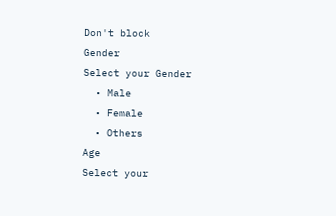Don't block
Gender
Select your Gender
  • Male
  • Female
  • Others
Age
Select your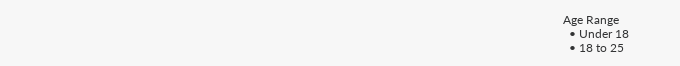Age Range
  • Under 18
  • 18 to 25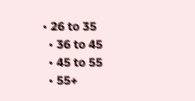• 26 to 35
  • 36 to 45
  • 45 to 55
  • 55+